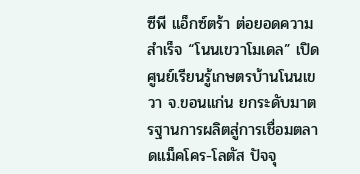ซีพี แอ็กซ์ตร้า ต่อยอดความสำเร็จ “โนนเขวาโมเดล” เปิดศูนย์เรียนรู้เกษตรบ้านโนนเขวา จ.ขอนแก่น ยกระดับมาตรฐานการผลิตสู่การเชื่อมตลาดแม็คโคร-โลตัส ปัจจุ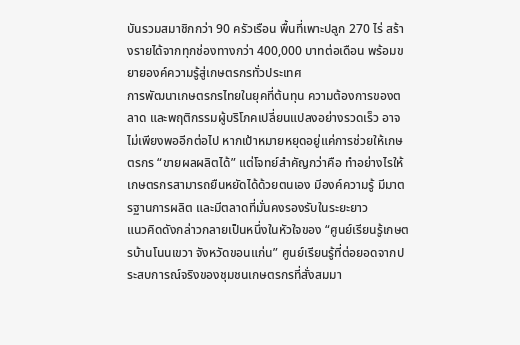บันรวมสมาชิกกว่า 90 ครัวเรือน พื้นที่เพาะปลูก 270 ไร่ สร้างรายได้จากทุกช่องทางกว่า 400,000 บาทต่อเดือน พร้อมขยายองค์ความรู้สู่เกษตรกรทั่วประเทศ
การพัฒนาเกษตรกรไทยในยุคที่ต้นทุน ความต้องการของตลาด และพฤติกรรมผู้บริโภคเปลี่ยนแปลงอย่างรวดเร็ว อาจไม่เพียงพออีกต่อไป หากเป้าหมายหยุดอยู่แค่การช่วยให้เกษตรกร “ขายผลผลิตได้” แต่โจทย์สำคัญกว่าคือ ทำอย่างไรให้เกษตรกรสามารถยืนหยัดได้ด้วยตนเอง มีองค์ความรู้ มีมาตรฐานการผลิต และมีตลาดที่มั่นคงรองรับในระยะยาว
แนวคิดดังกล่าวกลายเป็นหนึ่งในหัวใจของ “ศูนย์เรียนรู้เกษตรบ้านโนนเขวา จังหวัดขอนแก่น” ศูนย์เรียนรู้ที่ต่อยอดจากประสบการณ์จริงของชุมชนเกษตรกรที่สั่งสมมา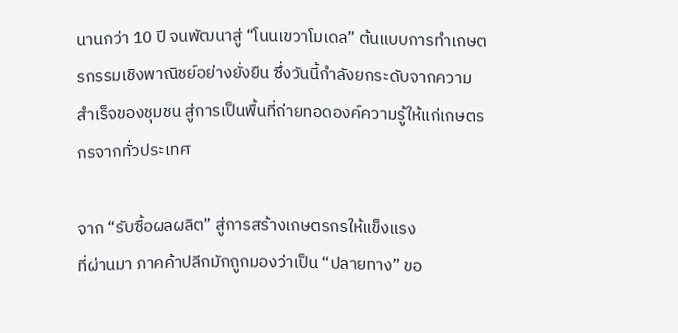นานกว่า 10 ปี จนพัฒนาสู่ “โนนเขวาโมเดล” ต้นแบบการทำเกษตรกรรมเชิงพาณิชย์อย่างยั่งยืน ซึ่งวันนี้กำลังยกระดับจากความสำเร็จของชุมชน สู่การเป็นพื้นที่ถ่ายทอดองค์ความรู้ให้แก่เกษตรกรจากทั่วประเทศ

จาก “รับซื้อผลผลิต” สู่การสร้างเกษตรกรให้แข็งแรง
ที่ผ่านมา ภาคค้าปลีกมักถูกมองว่าเป็น “ปลายทาง” ขอ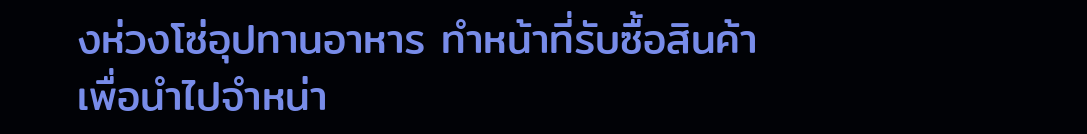งห่วงโซ่อุปทานอาหาร ทำหน้าที่รับซื้อสินค้าเพื่อนำไปจำหน่า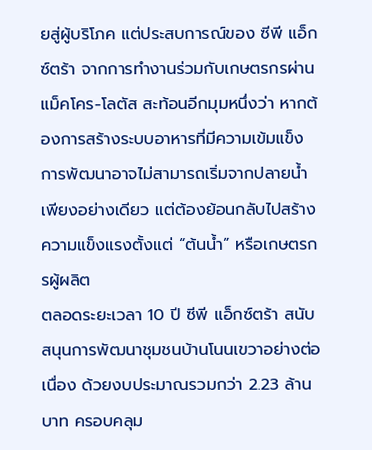ยสู่ผู้บริโภค แต่ประสบการณ์ของ ซีพี แอ็กซ์ตร้า จากการทำงานร่วมกับเกษตรกรผ่าน แม็คโคร-โลตัส สะท้อนอีกมุมหนึ่งว่า หากต้องการสร้างระบบอาหารที่มีความเข้มแข็ง การพัฒนาอาจไม่สามารถเริ่มจากปลายน้ำเพียงอย่างเดียว แต่ต้องย้อนกลับไปสร้างความแข็งแรงตั้งแต่ “ต้นน้ำ” หรือเกษตรกรผู้ผลิต
ตลอดระยะเวลา 10 ปี ซีพี แอ็กซ์ตร้า สนับสนุนการพัฒนาชุมชนบ้านโนนเขวาอย่างต่อเนื่อง ด้วยงบประมาณรวมกว่า 2.23 ล้านบาท ครอบคลุม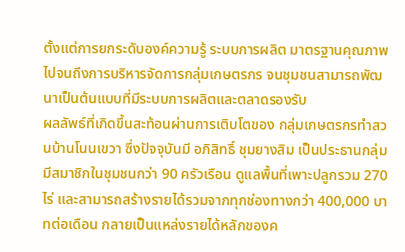ตั้งแต่การยกระดับองค์ความรู้ ระบบการผลิต มาตรฐานคุณภาพ ไปจนถึงการบริหารจัดการกลุ่มเกษตรกร จนชุมชนสามารถพัฒนาเป็นต้นแบบที่มีระบบการผลิตและตลาดรองรับ
ผลลัพธ์ที่เกิดขึ้นสะท้อนผ่านการเติบโตของ กลุ่มเกษตรกรทำสวนบ้านโนนเขวา ซึ่งปัจจุบันมี อภิสิทธิ์ ชุมยางสิม เป็นประธานกลุ่ม มีสมาชิกในชุมชนกว่า 90 ครัวเรือน ดูแลพื้นที่เพาะปลูกรวม 270 ไร่ และสามารถสร้างรายได้รวมจากทุกช่องทางกว่า 400,000 บาทต่อเดือน กลายเป็นแหล่งรายได้หลักของค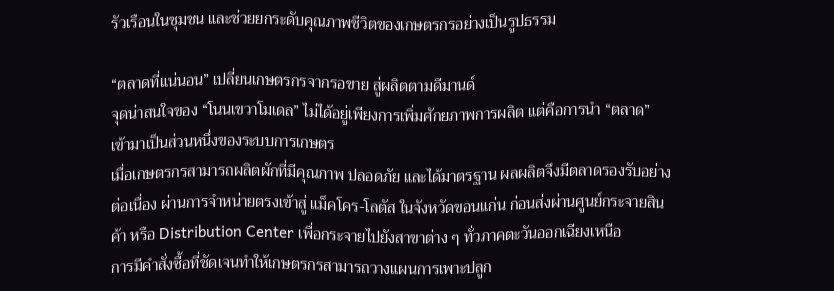รัวเรือนในชุมชน และช่วยยกระดับคุณภาพชีวิตของเกษตรกรอย่างเป็นรูปธรรม

“ตลาดที่แน่นอน” เปลี่ยนเกษตรกรจากรอขาย สู่ผลิตตามดีมานด์
จุดน่าสนใจของ “โนนเขวาโมเดล” ไม่ได้อยู่เพียงการเพิ่มศักยภาพการผลิต แต่คือการนำ “ตลาด” เข้ามาเป็นส่วนหนึ่งของระบบการเกษตร
เมื่อเกษตรกรสามารถผลิตผักที่มีคุณภาพ ปลอดภัย และได้มาตรฐาน ผลผลิตจึงมีตลาดรองรับอย่างต่อเนื่อง ผ่านการจำหน่ายตรงเข้าสู่ แม็คโคร-โลตัส ในจังหวัดขอนแก่น ก่อนส่งผ่านศูนย์กระจายสินค้า หรือ Distribution Center เพื่อกระจายไปยังสาขาต่าง ๆ ทั่วภาคตะวันออกเฉียงเหนือ
การมีคำสั่งซื้อที่ชัดเจนทำให้เกษตรกรสามารถวางแผนการเพาะปลูก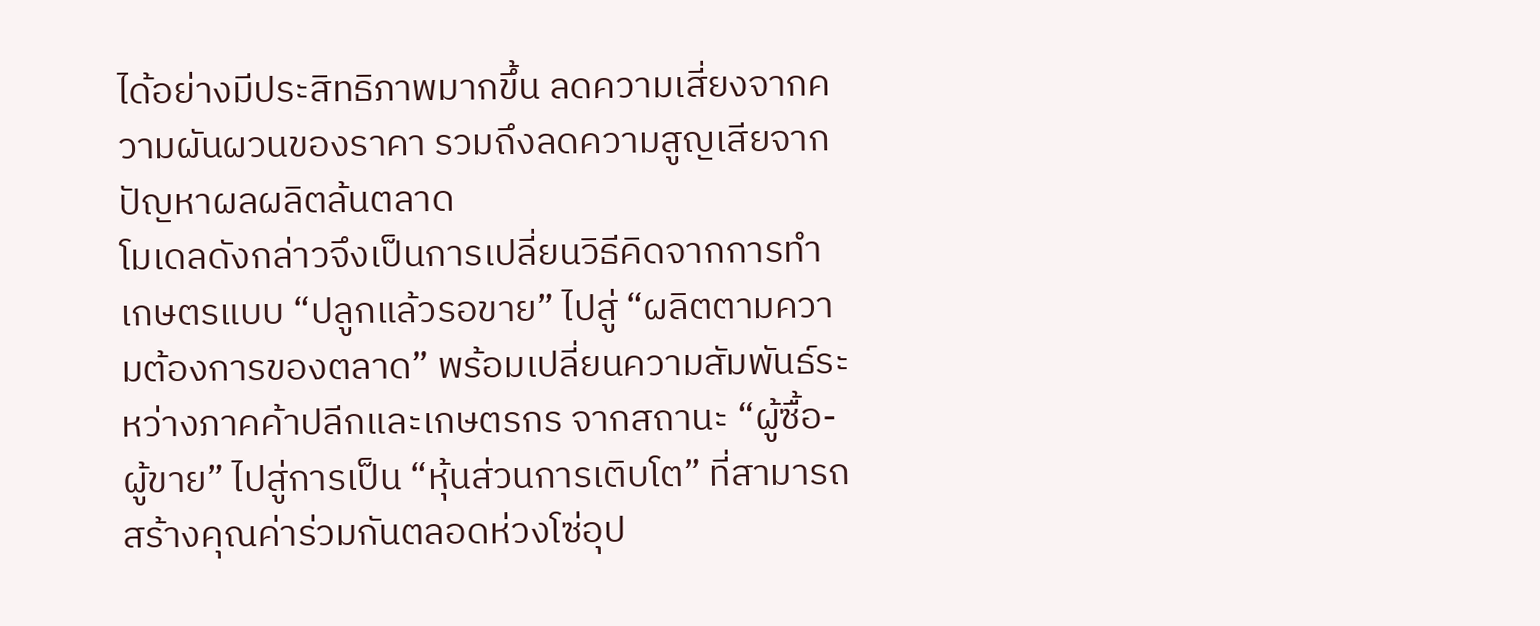ได้อย่างมีประสิทธิภาพมากขึ้น ลดความเสี่ยงจากความผันผวนของราคา รวมถึงลดความสูญเสียจากปัญหาผลผลิตล้นตลาด
โมเดลดังกล่าวจึงเป็นการเปลี่ยนวิธีคิดจากการทำเกษตรแบบ “ปลูกแล้วรอขาย” ไปสู่ “ผลิตตามความต้องการของตลาด” พร้อมเปลี่ยนความสัมพันธ์ระหว่างภาคค้าปลีกและเกษตรกร จากสถานะ “ผู้ซื้อ-ผู้ขาย” ไปสู่การเป็น “หุ้นส่วนการเติบโต” ที่สามารถสร้างคุณค่าร่วมกันตลอดห่วงโซ่อุป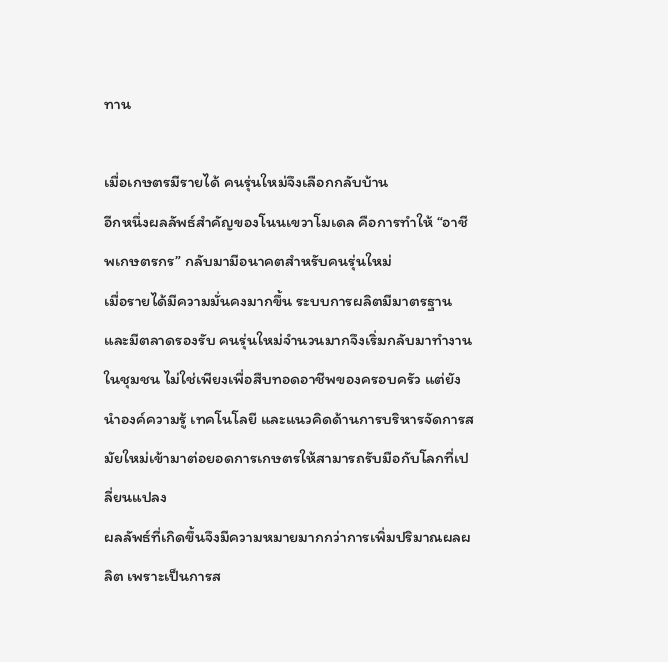ทาน

เมื่อเกษตรมีรายได้ คนรุ่นใหม่จึงเลือกกลับบ้าน
อีกหนึ่งผลลัพธ์สำคัญของโนนเขวาโมเดล คือการทำให้ “อาชีพเกษตรกร” กลับมามีอนาคตสำหรับคนรุ่นใหม่
เมื่อรายได้มีความมั่นคงมากขึ้น ระบบการผลิตมีมาตรฐาน และมีตลาดรองรับ คนรุ่นใหม่จำนวนมากจึงเริ่มกลับมาทำงานในชุมชน ไม่ใช่เพียงเพื่อสืบทอดอาชีพของครอบครัว แต่ยังนำองค์ความรู้ เทคโนโลยี และแนวคิดด้านการบริหารจัดการสมัยใหม่เข้ามาต่อยอดการเกษตรให้สามารถรับมือกับโลกที่เปลี่ยนแปลง
ผลลัพธ์ที่เกิดขึ้นจึงมีความหมายมากกว่าการเพิ่มปริมาณผลผลิต เพราะเป็นการส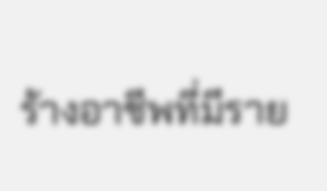ร้างอาชีพที่มีราย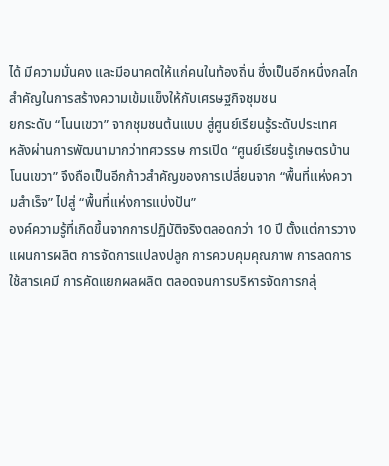ได้ มีความมั่นคง และมีอนาคตให้แก่คนในท้องถิ่น ซึ่งเป็นอีกหนึ่งกลไกสำคัญในการสร้างความเข้มแข็งให้กับเศรษฐกิจชุมชน
ยกระดับ “โนนเขวา” จากชุมชนต้นแบบ สู่ศูนย์เรียนรู้ระดับประเทศ
หลังผ่านการพัฒนามากว่าทศวรรษ การเปิด “ศูนย์เรียนรู้เกษตรบ้านโนนเขวา” จึงถือเป็นอีกก้าวสำคัญของการเปลี่ยนจาก “พื้นที่แห่งความสำเร็จ” ไปสู่ “พื้นที่แห่งการแบ่งปัน”
องค์ความรู้ที่เกิดขึ้นจากการปฏิบัติจริงตลอดกว่า 10 ปี ตั้งแต่การวางแผนการผลิต การจัดการแปลงปลูก การควบคุมคุณภาพ การลดการใช้สารเคมี การคัดแยกผลผลิต ตลอดจนการบริหารจัดการกลุ่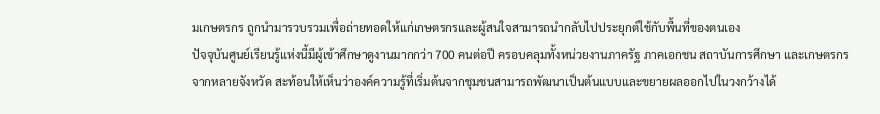มเกษตรกร ถูกนำมารวบรวมเพื่อถ่ายทอดให้แก่เกษตรกรและผู้สนใจสามารถนำกลับไปประยุกต์ใช้กับพื้นที่ของตนเอง
ปัจจุบันศูนย์เรียนรู้แห่งนี้มีผู้เข้าศึกษาดูงานมากกว่า 700 คนต่อปี ครอบคลุมทั้งหน่วยงานภาครัฐ ภาคเอกชน สถาบันการศึกษา และเกษตรกรจากหลายจังหวัด สะท้อนให้เห็นว่าองค์ความรู้ที่เริ่มต้นจากชุมชนสามารถพัฒนาเป็นต้นแบบและขยายผลออกไปในวงกว้างได้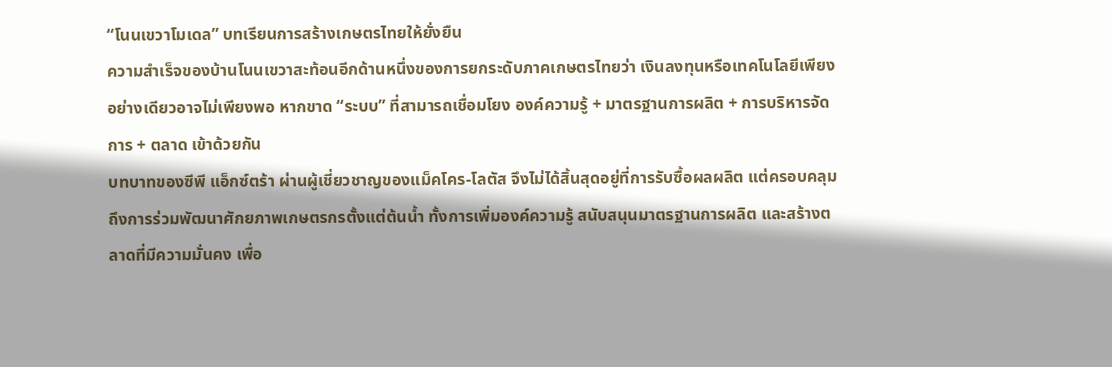“โนนเขวาโมเดล” บทเรียนการสร้างเกษตรไทยให้ยั่งยืน
ความสำเร็จของบ้านโนนเขวาสะท้อนอีกด้านหนึ่งของการยกระดับภาคเกษตรไทยว่า เงินลงทุนหรือเทคโนโลยีเพียงอย่างเดียวอาจไม่เพียงพอ หากขาด “ระบบ” ที่สามารถเชื่อมโยง องค์ความรู้ + มาตรฐานการผลิต + การบริหารจัดการ + ตลาด เข้าด้วยกัน
บทบาทของซีพี แอ็กซ์ตร้า ผ่านผู้เชี่ยวชาญของแม็คโคร-โลตัส จึงไม่ได้สิ้นสุดอยู่ที่การรับซื้อผลผลิต แต่ครอบคลุมถึงการร่วมพัฒนาศักยภาพเกษตรกรตั้งแต่ต้นน้ำ ทั้งการเพิ่มองค์ความรู้ สนับสนุนมาตรฐานการผลิต และสร้างตลาดที่มีความมั่นคง เพื่อ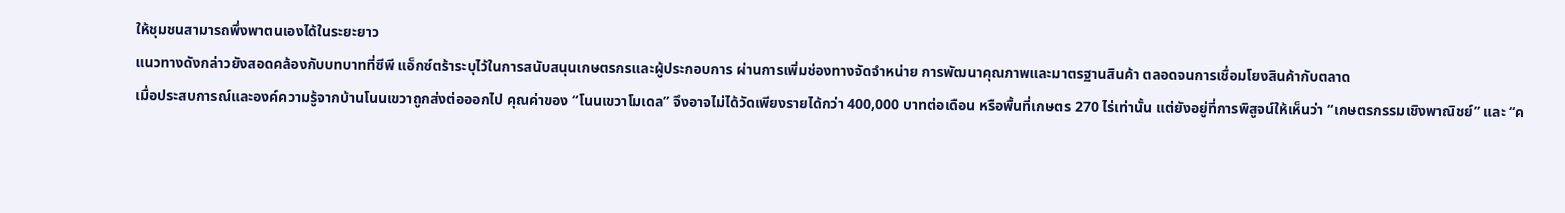ให้ชุมชนสามารถพึ่งพาตนเองได้ในระยะยาว
แนวทางดังกล่าวยังสอดคล้องกับบทบาทที่ซีพี แอ็กซ์ตร้าระบุไว้ในการสนับสนุนเกษตรกรและผู้ประกอบการ ผ่านการเพิ่มช่องทางจัดจำหน่าย การพัฒนาคุณภาพและมาตรฐานสินค้า ตลอดจนการเชื่อมโยงสินค้ากับตลาด
เมื่อประสบการณ์และองค์ความรู้จากบ้านโนนเขวาถูกส่งต่อออกไป คุณค่าของ “โนนเขวาโมเดล” จึงอาจไม่ได้วัดเพียงรายได้กว่า 400,000 บาทต่อเดือน หรือพื้นที่เกษตร 270 ไร่เท่านั้น แต่ยังอยู่ที่การพิสูจน์ให้เห็นว่า “เกษตรกรรมเชิงพาณิชย์” และ “ค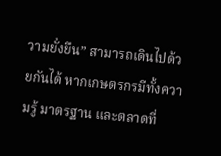วามยั่งยืน” สามารถเดินไปด้วยกันได้ หากเกษตรกรมีทั้งความรู้ มาตรฐาน และตลาดที่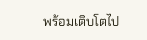พร้อมเติบโตไป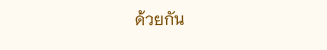ด้วยกัน